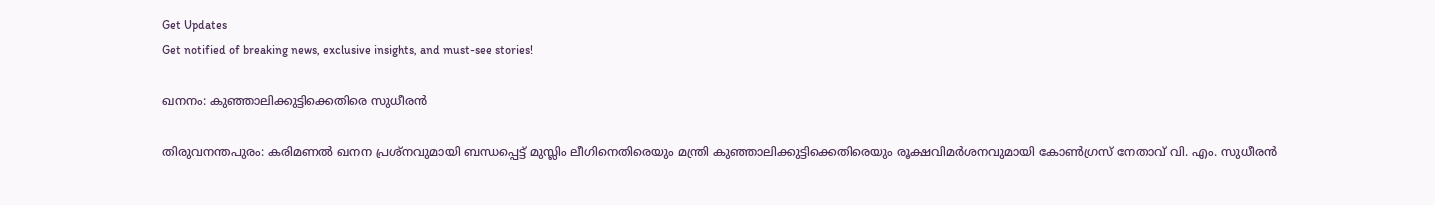Get Updates
Get notified of breaking news, exclusive insights, and must-see stories!

ഖനനം: കുഞ്ഞാലിക്കുട്ടിക്കെതിരെ സുധീരന്‍

തിരുവനന്തപുരം: കരിമണല്‍ ഖനന പ്രശ്നവുമായി ബന്ധപ്പെട്ട് മുസ്ലിം ലീഗിനെതിരെയും മന്ത്രി കുഞ്ഞാലിക്കുട്ടിക്കെതിരെയും രൂക്ഷവിമര്‍ശനവുമായി കോണ്‍ഗ്രസ് നേതാവ് വി. എം. സുധീരന്‍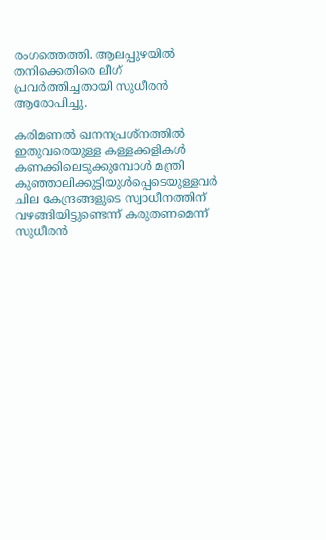രംഗത്തെത്തി. ആലപ്പുഴയില്‍ തനിക്കെതിരെ ലീഗ് പ്രവര്‍ത്തിച്ചതായി സുധീരന്‍ ആരോപിച്ചു.

കരിമണല്‍ ഖനനപ്രശ്നത്തില്‍ ഇതുവരെയുള്ള കള്ളക്കളികള്‍ കണക്കിലെടുക്കുമ്പോള്‍ മന്ത്രി കുഞ്ഞാലിക്കുട്ടിയുള്‍പ്പെടെയുള്ളവര്‍ ചില കേന്ദ്രങ്ങളുടെ സ്വാധീനത്തിന് വഴങ്ങിയിട്ടുണ്ടെന്ന് കരുതണമെന്ന് സുധീരന്‍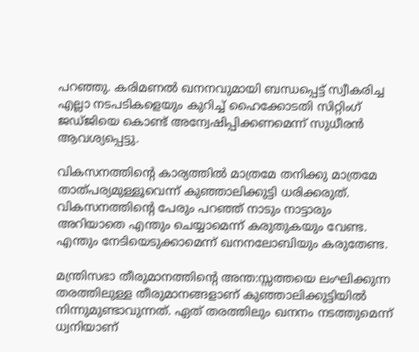പറഞ്ഞു. കരിമണല്‍ ഖനനവുമായി ബന്ധപ്പെട്ട് സ്വീകരിച്ച എല്ലാ നടപടികളെയും കുറിച്ച് ഹൈക്കോടതി സിറ്റിംഗ് ജഡ്ജിയെ കൊണ്ട് അന്വേഷിപ്പിക്കണമെന്ന് സുധീരന്‍ ആവശ്യപ്പെട്ടു.

വികസനത്തിന്റെ കാര്യത്തില്‍ മാത്രമേ തനിക്കു മാത്രമേ താത്പര്യമുള്ളൂവെന്ന് കുഞ്ഞാലിക്കുട്ടി ധരിക്കരുത്. വികസനത്തിന്റെ പേരും പറഞ്ഞ് നാടും നാട്ടാരും അറിയാതെ എന്തും ചെയ്യാമെന്ന് കരുതുകയും വേണ്ട. എന്തും നേടിയെടുക്കാമെന്ന് ഖനനലോബിയും കരുതേണ്ട.

മന്ത്രിസഭാ തീരുമാനത്തിന്റെ അന്ത:സ്സത്തയെ ലംഘിക്കുന്ന തരത്തിലുള്ള തീരുമാനങ്ങളാണ് കുഞ്ഞാലിക്കുട്ടിയില്‍ നിന്നുമുണ്ടാവുന്നത്. ഏത് തരത്തിലും ഖനനം നടത്തുമെന്ന് ധ്വനിയാണ്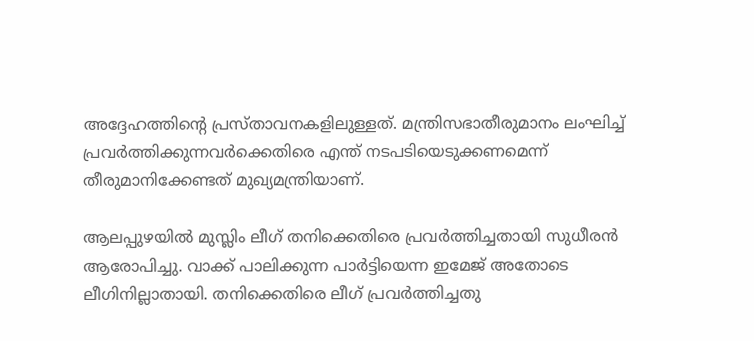അദ്ദേഹത്തിന്റെ പ്രസ്താവനകളിലുള്ളത്. മന്ത്രിസഭാതീരുമാനം ലംഘിച്ച് പ്രവര്‍ത്തിക്കുന്നവര്‍ക്കെതിരെ എന്ത് നടപടിയെടുക്കണമെന്ന് തീരുമാനിക്കേണ്ടത് മുഖ്യമന്ത്രിയാണ്.

ആലപ്പുഴയില്‍ മുസ്ലിം ലീഗ് തനിക്കെതിരെ പ്രവര്‍ത്തിച്ചതായി സുധീരന്‍ ആരോപിച്ചു. വാക്ക് പാലിക്കുന്ന പാര്‍ട്ടിയെന്ന ഇമേജ് അതോടെ ലീഗിനില്ലാതായി. തനിക്കെതിരെ ലീഗ് പ്രവര്‍ത്തിച്ചതു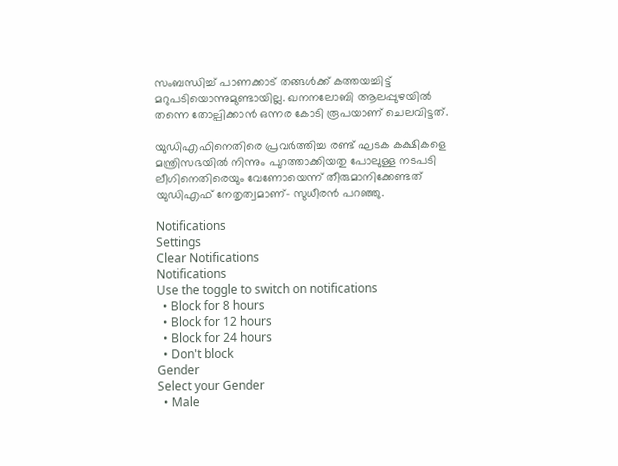സംബന്ധിച്ച് പാണക്കാട് തങ്ങള്‍ക്ക് കത്തയച്ചിട്ട് മറുപടിയൊന്നുമുണ്ടായില്ല. ഖനനലോബി ആലപ്പുഴയില്‍ തന്നെ തോല്പിക്കാന്‍ ഒന്നര കോടി രൂപയാണ് ചെലവിട്ടത്.

യുഡിഎഫിനെതിരെ പ്രവര്‍ത്തിച്ച രണ്ട് ഘടക കക്ഷികളെ മന്ത്രിസഭയില്‍ നിന്നും പുറത്താക്കിയതു പോലുള്ള നടപടി ലീഗിനെതിരെയും വേണോയെന്ന് തീരുമാനിക്കേണ്ടത് യുഡിഎഫ് നേതൃത്വമാണ്- സുധീരന്‍ പറഞ്ഞു.

Notifications
Settings
Clear Notifications
Notifications
Use the toggle to switch on notifications
  • Block for 8 hours
  • Block for 12 hours
  • Block for 24 hours
  • Don't block
Gender
Select your Gender
  • Male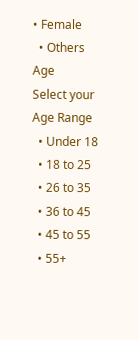• Female
  • Others
Age
Select your Age Range
  • Under 18
  • 18 to 25
  • 26 to 35
  • 36 to 45
  • 45 to 55
  • 55+